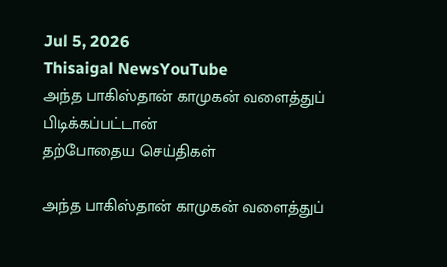Jul 5, 2026
Thisaigal NewsYouTube
அந்த பாகிஸ்தான் காமுகன் வளைத்துப் பிடிக்கப்பட்டான்
தற்போதைய செய்திகள்

அந்த பாகிஸ்தான் காமுகன் வளைத்துப்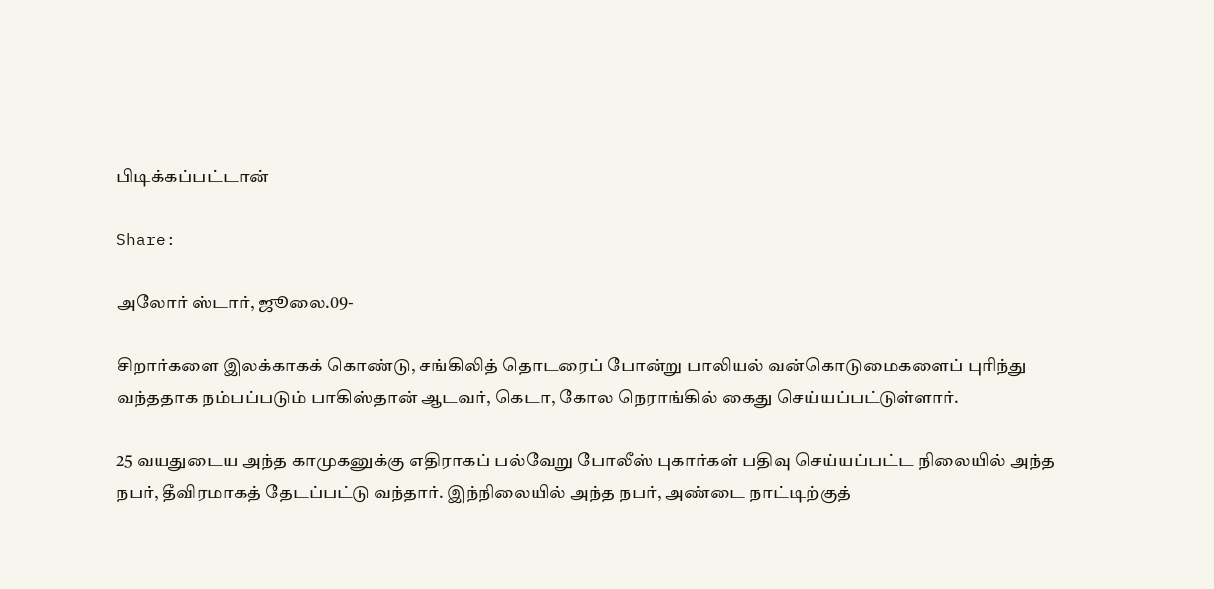பிடிக்கப்பட்டான்

Share:

அலோர் ஸ்டார், ஜூலை.09-

சிறார்களை இலக்காகக் கொண்டு, சங்கிலித் தொடரைப் போன்று பாலியல் வன்கொடுமைகளைப் புரிந்து வந்ததாக நம்பப்படும் பாகிஸ்தான் ஆடவர், கெடா, கோல நெராங்கில் கைது செய்யப்பட்டுள்ளார்.

25 வயதுடைய அந்த காமுகனுக்கு எதிராகப் பல்வேறு போலீஸ் புகார்கள் பதிவு செய்யப்பட்ட நிலையில் அந்த நபர், தீவிரமாகத் தேடப்பட்டு வந்தார். இந்நிலையில் அந்த நபர், அண்டை நாட்டிற்குத்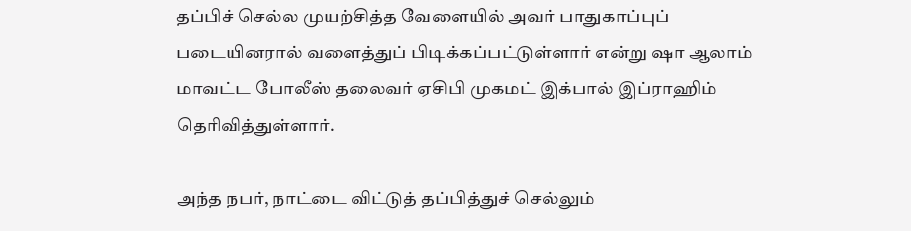தப்பிச் செல்ல முயற்சித்த வேளையில் அவர் பாதுகாப்புப் படையினரால் வளைத்துப் பிடிக்கப்பட்டுள்ளார் என்று ஷா ஆலாம் மாவட்ட போலீஸ் தலைவர் ஏசிபி முகமட் இக்பால் இப்ராஹிம் தெரிவித்துள்ளார்.

அந்த நபர், நாட்டை விட்டுத் தப்பித்துச் செல்லும்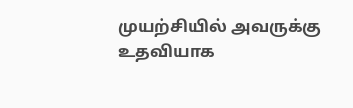முயற்சியில் அவருக்கு உதவியாக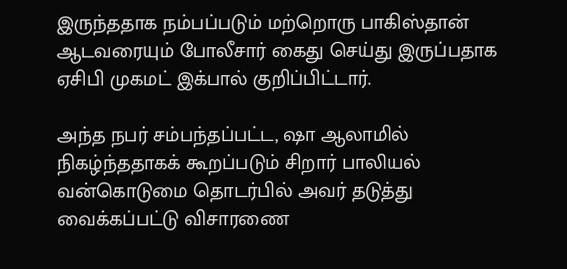இருந்ததாக நம்பப்படும் மற்றொரு பாகிஸ்தான் ஆடவரையும் போலீசார் கைது செய்து இருப்பதாக ஏசிபி முகமட் இக்பால் குறிப்பிட்டார்.

அந்த நபர் சம்பந்தப்பட்ட, ஷா ஆலாமில் நிகழ்ந்ததாகக் கூறப்படும் சிறார் பாலியல் வன்கொடுமை தொடர்பில் அவர் தடுத்து வைக்கப்பட்டு விசாரணை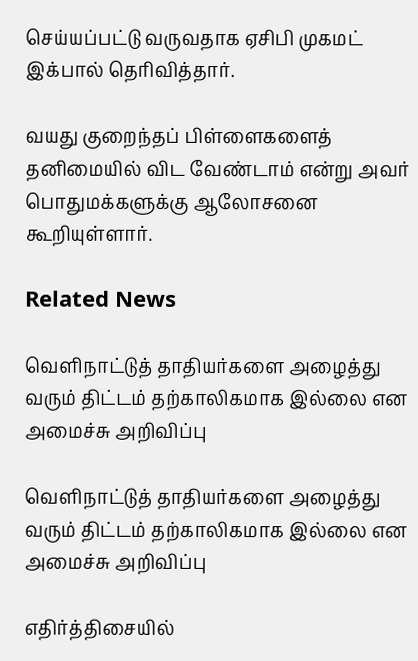செய்யப்பட்டு வருவதாக ஏசிபி முகமட் இக்பால் தெரிவித்தார்.

வயது குறைந்தப் பிள்ளைகளைத் தனிமையில் விட வேண்டாம் என்று அவர் பொதுமக்களுக்கு ஆலோசனை கூறியுள்ளார்.

Related News

வெளிநாட்டுத் தாதியர்களை அழைத்து வரும் திட்டம் தற்காலிகமாக இல்லை என அமைச்சு அறிவிப்பு

வெளிநாட்டுத் தாதியர்களை அழைத்து வரும் திட்டம் தற்காலிகமாக இல்லை என அமைச்சு அறிவிப்பு

எதிர்த்திசையில்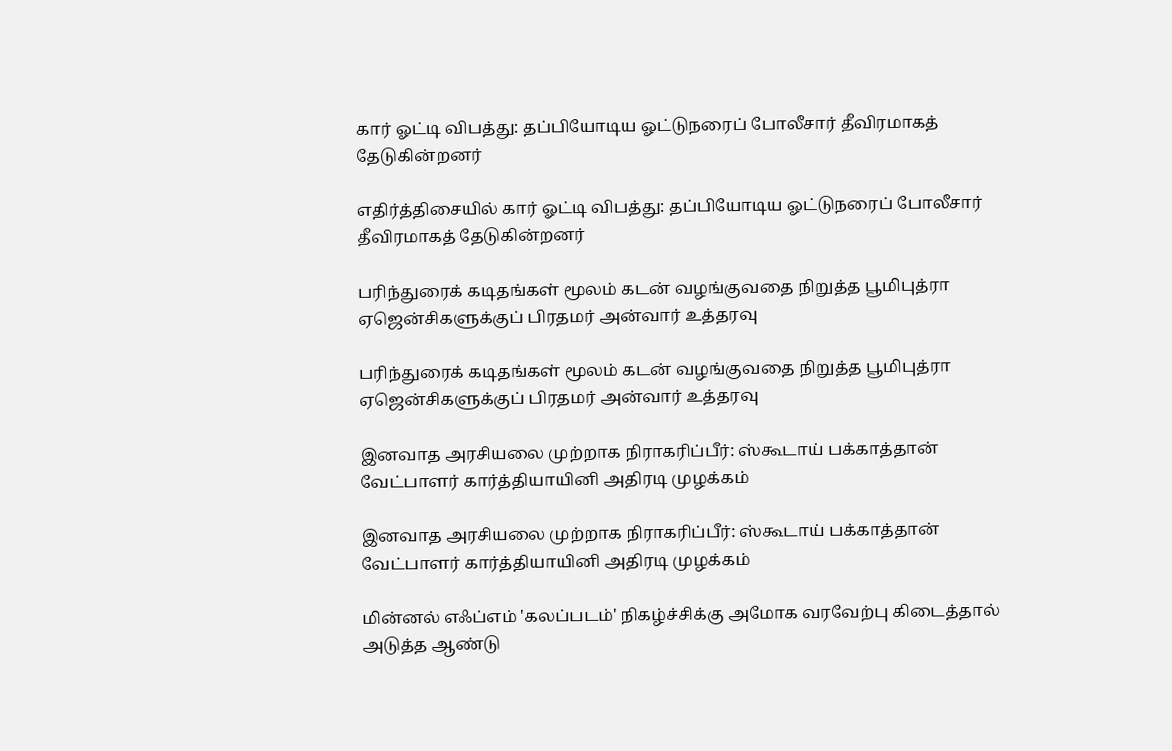கார் ஓட்டி விபத்து: தப்பியோடிய ஓட்டுநரைப் போலீசார் தீவிரமாகத் தேடுகின்றனர்

எதிர்த்திசையில் கார் ஓட்டி விபத்து: தப்பியோடிய ஓட்டுநரைப் போலீசார் தீவிரமாகத் தேடுகின்றனர்

பரிந்துரைக் கடிதங்கள் மூலம் கடன் வழங்குவதை நிறுத்த பூமிபுத்ரா ஏஜென்சிகளுக்குப் பிரதமர் அன்வார் உத்தரவு

பரிந்துரைக் கடிதங்கள் மூலம் கடன் வழங்குவதை நிறுத்த பூமிபுத்ரா ஏஜென்சிகளுக்குப் பிரதமர் அன்வார் உத்தரவு

இனவாத அரசியலை முற்றாக நிராகரிப்பீர்: ஸ்கூடாய் பக்காத்தான் வேட்பாளர் கார்த்தியாயினி அதிரடி முழக்கம்

இனவாத அரசியலை முற்றாக நிராகரிப்பீர்: ஸ்கூடாய் பக்காத்தான் வேட்பாளர் கார்த்தியாயினி அதிரடி முழக்கம்

மின்னல் எஃப்எம் 'கலப்படம்' நிகழ்ச்சிக்கு அமோக வரவேற்பு கிடைத்தால் அடுத்த ஆண்டு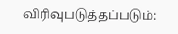விரிவுபடுத்தப்படும்: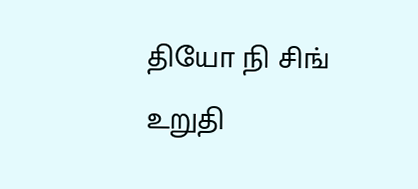தியோ நி சிங் உறுதி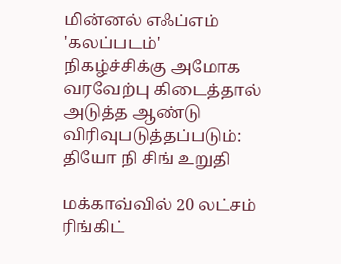மின்னல் எஃப்எம் 'கலப்படம்' நிகழ்ச்சிக்கு அமோக வரவேற்பு கிடைத்தால் அடுத்த ஆண்டு விரிவுபடுத்தப்படும்: தியோ நி சிங் உறுதி

மக்காவ்வில் 20 லட்சம் ரிங்கிட்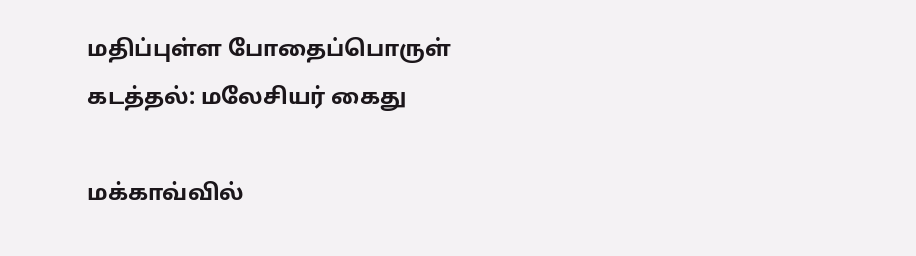மதிப்புள்ள போதைப்பொருள் கடத்தல்: மலேசியர் கைது

மக்காவ்வில்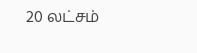20 லட்சம்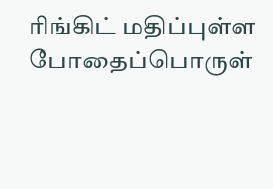ரிங்கிட் மதிப்புள்ள போதைப்பொருள்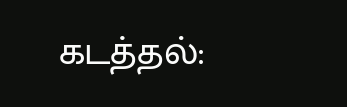கடத்தல்: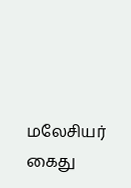மலேசியர் கைது